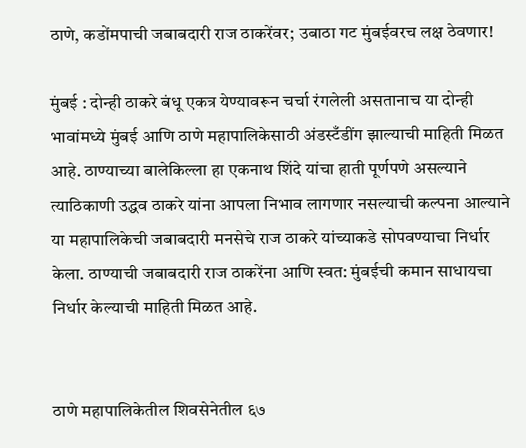ठाणे, कडोंमपाची जबाबदारी राज ठाकरेंवर; उबाठा गट मुंबईवरच लक्ष ठेवणार!

मुंबई : दोन्ही ठाकरे बंधू एकत्र येण्यावरून चर्चा रंगलेली असतानाच या दोन्ही भावांमध्ये मुंबई आणि ठाणे महापालिकेसाठी अंडस्टँडींग झाल्याची माहिती मिळत आहे. ठाण्याच्या बालेकिल्ला हा एकनाथ शिंदे यांचा हाती पूर्णपणे असल्याने त्याठिकाणी उद्धव ठाकरे यांना आपला निभाव लागणार नसल्याची कल्पना आल्याने या महापालिकेची जबाबदारी मनसेचे राज ठाकरे यांच्याकडे सोपवण्याचा निर्धार केला. ठाण्याची जबाबदारी राज ठाकरेंना आणि स्वत: मुंबईची कमान साधायचा निर्धार केल्याची माहिती मिळत आहे.


ठाणे महापालिकेतील शिवसेनेतील ६७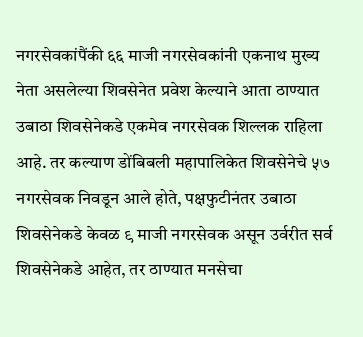नगरसेवकांपैंकी ६६ माजी नगरसेवकांनी एकनाथ मुख्य नेता असलेल्या शिवसेनेत प्रवेश केल्याने आता ठाण्यात उबाठा शिवसेनेकडे एकमेव नगरसेवक शिल्लक राहिला आहे. तर कल्याण डोंबिबली महापालिकेत शिवसेनेचे ५७ नगरसेवक निवडून आले होते, पक्षफुटीनंतर उबाठा शिवसेनेकडे केवळ ९ माजी नगरसेवक असून उर्वरीत सर्व शिवसेनेकडे आहेत, तर ठाण्यात मनसेचा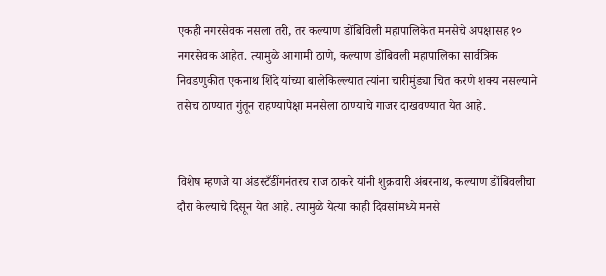एकही नगरसेवक नसला तरी, तर कल्याण डोंबिविली महापालिकेत मनसेचे अपक्षासह १० नगरसेवक आहेत. त्यामुळे आगामी ठाणे, कल्याण डोंबिवली महापालिका सार्वत्रिक निवडणुकीत एकनाथ शिंदे यांच्या बालेकिल्ल्यात त्यांना चारीमुंड्या चित करणे शक्य नसल्याने तसेच ठाण्यात गुंतून राहण्यापेक्षा मनसेला ठाण्याचे गाजर दाखवण्यात येत आहे.


विशेष म्हणजे या अंडस्टँडींगनंतरच राज ठाकरे यांनी शुक्रवारी अंबरनाथ, कल्याण डोंबिवलीचा दौरा केल्याचे दिसून येत आहे. त्यामुळे येत्या काही दिवसांमध्ये मनसे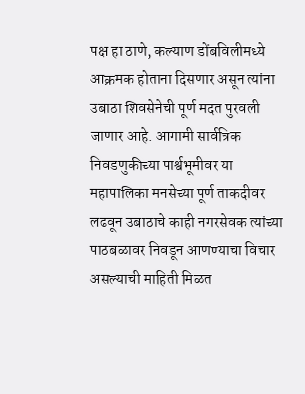पक्ष हा ठाणे, कल्याण डोंबविलीमध्ये आक्रमक होताना दिसणार असून त्यांना उबाठा शिवसेनेची पूर्ण मदत पुरवली जाणार आहे. आगामी सार्वत्रिक निवडणुकीच्या पार्श्वभूमीवर या महापालिका मनसेच्या पूर्ण ताकदीवर लढवून उबाठाचे काही नगरसेवक त्यांच्या पाठबळावर निवडून आणण्याचा विचार असल्याची माहिती मिळत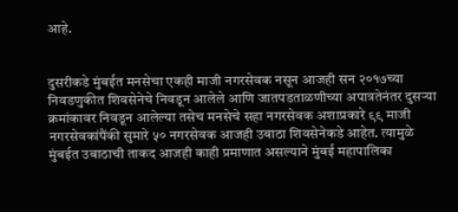आहे.


दुसरीकडे मुंबईत मनसेचा एकही माजी नगरसेवक नसून आजही सन २०१७च्या निवडणुकीत शिवसेनेचे निवडून आलेले आणि जातपडताळणीच्या अपात्रतेनंतर दुसऱ्या क्रमांकावर निवडून आलेल्या तसेच मनसेचे सहा नगरसेवक अशाप्रकारे ९९ माजी नगरसेवकांपैंकी सुमारे ५० नगरसेवक आजही उबाठा शिवसेनेकडे आहेत. त्यामुळे मुंबईत उबाठाची ताकद आजही काही प्रमाणात असल्याने मुंबई महापालिका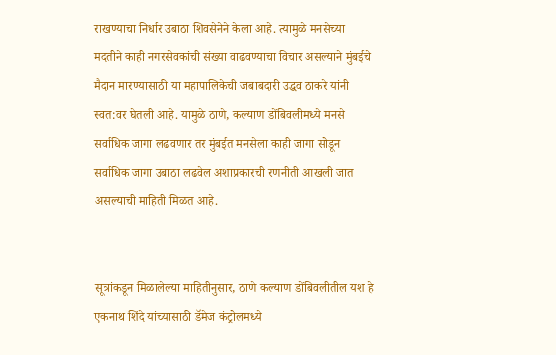राखण्याचा निर्धार उबाठा शिवसेनेने केला आहे. त्यामुळे मनसेच्या मदतीने काही नगरसेवकांची संख्या वाढवण्याचा विचार असल्याने मुंबईचे मैदान मारण्यासाठी या महापालिकेची जबाबदारी उद्धव ठाकरे यांनी स्वत:वर घेतली आहे. यामुळे ठाणे, कल्याण डोंबिवलीमध्ये मनसे सर्वाधिक जागा लढवणार तर मुंबईत मनसेला काही जागा सोडून सर्वाधिक जागा उबाठा लढवेल अशाप्रकारची रणनीती आखली जात असल्याची माहिती मिळत आहे.


सूत्रांकडून मिळालेल्या माहितीनुसार, ठाणे कल्याण डोंबिवलीतील यश हे एकनाथ शिंदे यांच्यासाठी डॅमेज कंट्रोलमध्ये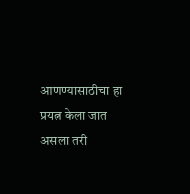आणण्यासाठीचा हा प्रयत्न केला जात असला तरी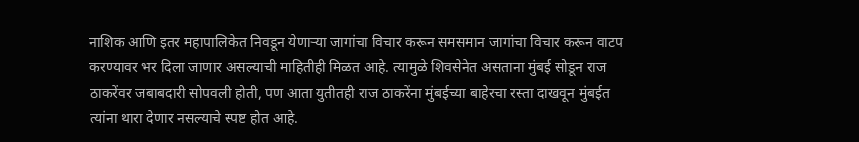नाशिक आणि इतर महापालिकेत निवडून येणाऱ्या जागांचा विचार करून समसमान जागांचा विचार करून वाटप करण्यावर भर दिला जाणार असल्याची माहितीही मिळत आहे. त्यामुळे शिवसेनेत असताना मुंबई सोडून राज ठाकरेंवर जबाबदारी सोपवली होती, पण आता युतीतही राज ठाकरेंना मुंबईच्या बाहेरचा रस्ता दाखवून मुंबईत त्यांना थारा देणार नसल्याचे स्पष्ट होत आहे.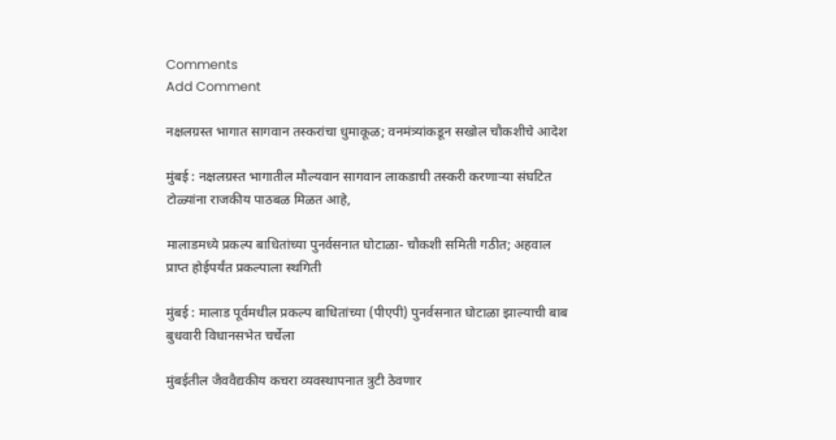Comments
Add Comment

नक्षलग्रस्त भागात सागवान तस्करांचा धुमाकूळ; वनमंत्र्यांकडून सखोल चौकशीचे आदेश

मुंबई : नक्षलग्रस्त भागातील मौल्यवान सागवान लाकडाची तस्करी करणार्‍या संघटित टोळ्यांना राजकीय पाठबळ मिळत आहे,

मालाडमध्ये प्रकल्प बाधितांच्या पुनर्वसनात घोटाळा- चौकशी समिती गठीत; अहवाल प्राप्त होईपर्यंत प्रकल्पाला स्थगिती

मुंबई : मालाड पूर्वमधील प्रकल्प बाधितांच्या (पीएपी) पुनर्वसनात घोटाळा झाल्याची बाब बुधवारी विधानसभेत चर्चेला

मुंबईतील जैववैद्यकीय कचरा व्यवस्थापनात त्रुटी ठेवणार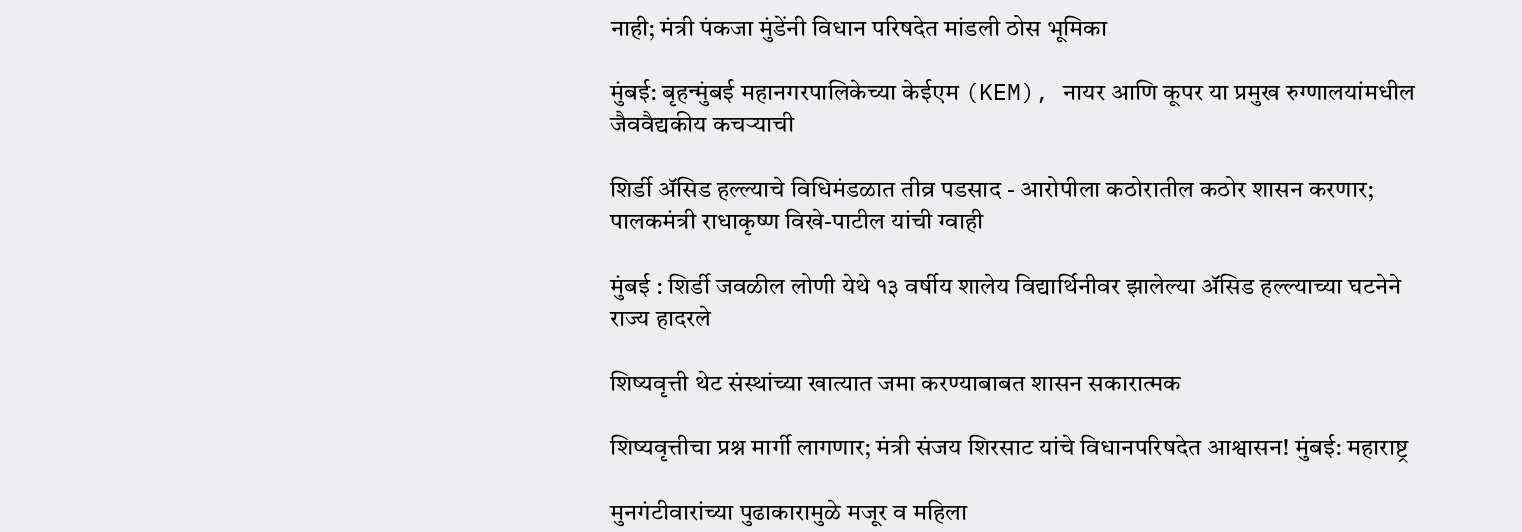नाही; मंत्री पंकजा मुंडेंनी विधान परिषदेत मांडली ठोस भूमिका

मुंबई: बृहन्मुंबई महानगरपालिकेच्या केईएम (KEM), नायर आणि कूपर या प्रमुख रुग्णालयांमधील जैववैद्यकीय कचऱ्याची

शिर्डी अ‍ॅसिड हल्ल्याचे विधिमंडळात तीव्र पडसाद - आरोपीला कठोरातील कठोर शासन करणार; पालकमंत्री राधाकृष्ण विखे-पाटील यांची ग्वाही

मुंबई : शिर्डी जवळील लोणी येथे १३ वर्षीय शालेय विद्यार्थिनीवर झालेल्या अ‍ॅसिड हल्ल्याच्या घटनेने राज्य हादरले

शिष्यवृत्ती थेट संस्थांच्या खात्यात जमा करण्याबाबत शासन सकारात्मक

शिष्यवृत्तीचा प्रश्न मार्गी लागणार; मंत्री संजय शिरसाट यांचे विधानपरिषदेत आश्वासन! मुंबई: महाराष्ट्र

मुनगंटीवारांच्या पुढाकारामुळे मजूर व महिला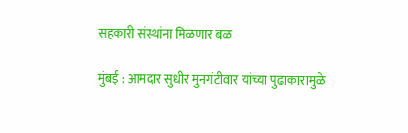सहकारी संस्थांना मिळणार बळ

मुंबई : आमदार सुधीर मुनगंटीवार यांच्या पुढाकारामुळे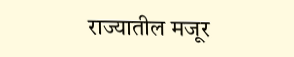राज्यातील मजूर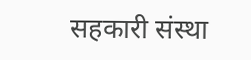सहकारी संस्था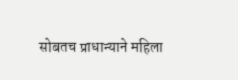सोबतच प्राधान्याने महिला